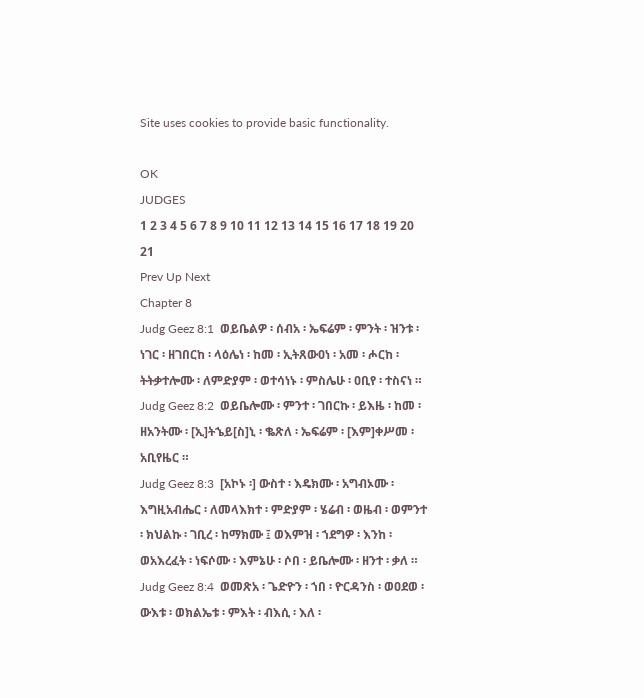Site uses cookies to provide basic functionality.

OK
JUDGES
1 2 3 4 5 6 7 8 9 10 11 12 13 14 15 16 17 18 19 20 21
Prev Up Next
Chapter 8
Judg Geez 8:1  ወይቤልዎ ፡ ሰብአ ፡ ኤፍሬም ፡ ምንት ፡ ዝንቱ ፡ ነገር ፡ ዘገበርከ ፡ ላዕሌነ ፡ ከመ ፡ ኢትጸውዐነ ፡ አመ ፡ ሖርከ ፡ ትትቃተሎሙ ፡ ለምድያም ፡ ወተሳነኑ ፡ ምስሌሁ ፡ ዐቢየ ፡ ተስናነ ።
Judg Geez 8:2  ወይቤሎሙ ፡ ምንተ ፡ ገበርኩ ፡ ይእዜ ፡ ከመ ፡ ዘአንትሙ ፡ [ኢ]ትኄይ[ስ]ኒ ፡ ቈጽለ ፡ ኤፍሬም ፡ [እም]ቀሥመ ፡ አቢየዜር ።
Judg Geez 8:3  [አኮኑ ፡] ውስተ ፡ እዴክሙ ፡ አግብኦሙ ፡ እግዚአብሔር ፡ ለመላእክተ ፡ ምድያም ፡ ሄሬብ ፡ ወዜብ ፡ ወምንተ ፡ ክህልኩ ፡ ገቢረ ፡ ከማክሙ ፤ ወእምዝ ፡ ኀደግዎ ፡ እንከ ፡ ወአእረፈት ፡ ነፍሶሙ ፡ እምኔሁ ፡ ሶበ ፡ ይቤሎሙ ፡ ዘንተ ፡ ቃለ ።
Judg Geez 8:4  ወመጽአ ፡ ጌድዮን ፡ ኀበ ፡ ዮርዳንስ ፡ ወዐደወ ፡ ውእቱ ፡ ወክልኤቱ ፡ ምእት ፡ ብእሲ ፡ እለ ፡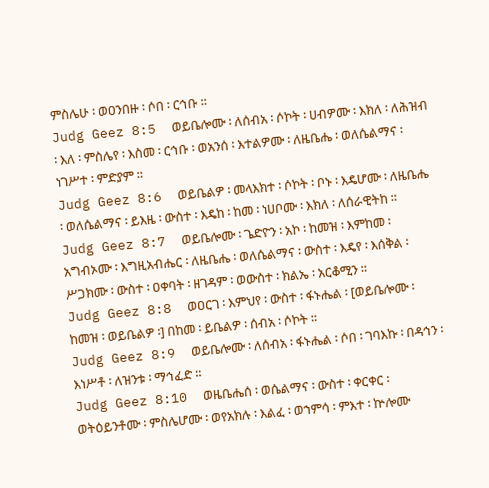ምስሌሁ ፡ ወዐንበዙ ፡ ሶበ ፡ ርኅቡ ።
Judg Geez 8:5  ወይቤሎሙ ፡ ለሰብአ ፡ ሶኮት ፡ ሀብዎሙ ፡ እክለ ፡ ለሕዝብ ፡ እለ ፡ ምስሌየ ፡ እስመ ፡ ርኅቡ ፡ ወአንሰ ፡ እተልዎሙ ፡ ለዜቤሔ ፡ ወለሴልማና ፡ ነገሥተ ፡ ምድያም ።
Judg Geez 8:6  ወይቤልዎ ፡ መላእክተ ፡ ሶኮት ፡ ቦኑ ፡ እዴሆሙ ፡ ለዜቤሔ ፡ ወለሴልማና ፡ ይእዜ ፡ ውስተ ፡ እዴከ ፡ ከመ ፡ ነሀቦሙ ፡ እክለ ፡ ለሰራዊትከ ።
Judg Geez 8:7  ወይቤሎሙ ፡ ጌድዮን ፡ አኮ ፡ ከመዝ ፡ እምከመ ፡ አግብኦሙ ፡ እግዚአብሔር ፡ ለዜቤሔ ፡ ወለሴልማና ፡ ውስተ ፡ እዴየ ፡ እሰቅል ፡ ሥጋክሙ ፡ ውስተ ፡ ዐቀባት ፡ ዘገዳም ፡ ወውስተ ፡ ክልኤ ፡ አርቆሚን ።
Judg Geez 8:8  ወዐርገ ፡ እምህየ ፡ ውስተ ፡ ፋኑሔል ፡ [ወይቤሎሙ ፡ ከመዝ ፡ ወይቤልዎ ፡] በከመ ፡ ይቤልዎ ፡ ሰብአ ፡ ሶኮት ።
Judg Geez 8:9  ወይቤሎሙ ፡ ለሰብአ ፡ ፋኑሔል ፡ ሶበ ፡ ገባእኩ ፡ በዳኅን ፡ እነሥቶ ፡ ለዝንቱ ፡ ማኅፈድ ።
Judg Geez 8:10  ወዜቤሔሰ ፡ ወሴልማና ፡ ውስተ ፡ ቀርቀር ፡ ወትዕይንቶሙ ፡ ምስሌሆሙ ፡ ወየአክሉ ፡ እልፈ ፡ ወኀምሳ ፡ ምእተ ፡ ኵሎሙ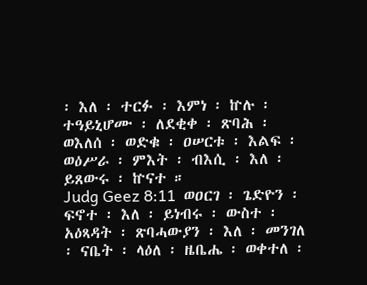፡ እለ ፡ ተርፉ ፡ እምነ ፡ ኵሉ ፡ ተዓይኒሆሙ ፡ ለደቂቀ ፡ ጽባሕ ፡ ወእለሰ ፡ ወድቁ ፡ ዐሠርቱ ፡ እልፍ ፡ ወዕሥራ ፡ ምእት ፡ ብእሲ ፡ እለ ፡ ይጸውሩ ፡ ኵናተ ።
Judg Geez 8:11  ወዐርገ ፡ ጌድዮን ፡ ፍኖተ ፡ እለ ፡ ይነብሩ ፡ ውስተ ፡ አዕጻዳት ፡ ጽባሓውያን ፡ እለ ፡ መንገለ ፡ ናቤት ፡ ላዕለ ፡ ዜቤሔ ፡ ወቀተለ ፡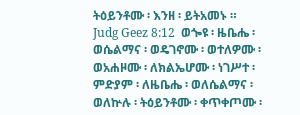ትዕይንቶሙ ፡ እንዘ ፡ ይትአመኑ ።
Judg Geez 8:12  ወጐዩ ፡ ዜቤሔ ፡ ወሴልማና ፡ ወዴገኖሙ ፡ ወተለዎሙ ፡ ወአሐዞሙ ፡ ለክልኤሆሙ ፡ ነገሥተ ፡ ምድያም ፡ ለዜቤሔ ፡ ወለሴልማና ፡ ወለኵሉ ፡ ትዕይንቶሙ ፡ ቀጥቀጦሙ ፡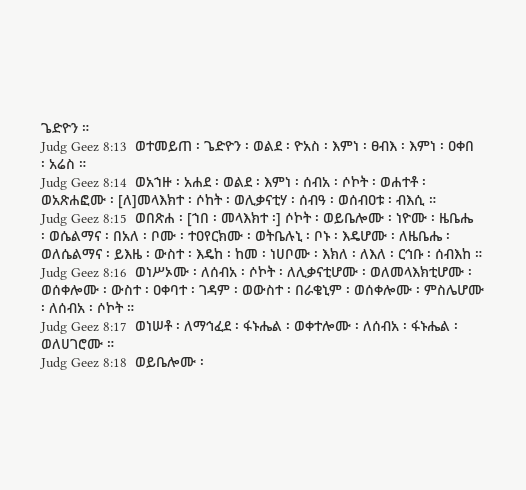ጌድዮን ።
Judg Geez 8:13  ወተመይጠ ፡ ጌድዮን ፡ ወልደ ፡ ዮአስ ፡ እምነ ፡ ፀብእ ፡ እምነ ፡ ዐቀበ ፡ አሬስ ።
Judg Geez 8:14  ወአኀዙ ፡ አሐደ ፡ ወልደ ፡ እምነ ፡ ሰብአ ፡ ሶኮት ፡ ወሐተቶ ፡ ወአጽሐፎሙ ፡ [ለ]መላእክተ ፡ ሶከት ፡ ወሊቃናቲሃ ፡ ሰብዓ ፡ ወሰብዐቱ ፡ ብእሲ ።
Judg Geez 8:15  ወበጽሐ ፡ [ኀበ ፡ መላእክተ ፡] ሶኮት ፡ ወይቤሎሙ ፡ ነዮሙ ፡ ዜቤሔ ፡ ወሴልማና ፡ በአለ ፡ ቦሙ ፡ ተዐየርክሙ ፡ ወትቤሉኒ ፡ ቦኑ ፡ እዴሆሙ ፡ ለዜቤሔ ፡ ወለሴልማና ፡ ይእዜ ፡ ውስተ ፡ እዴከ ፡ ከመ ፡ ነሀቦሙ ፡ እክለ ፡ ለእለ ፡ ርኅቡ ፡ ሰብእከ ።
Judg Geez 8:16  ወነሥኦሙ ፡ ለሰብአ ፡ ሶኮት ፡ ለሊቃናቲሆሙ ፡ ወለመላእክቲሆሙ ፡ ወሰቀሎሙ ፡ ውስተ ፡ ዐቀባተ ፡ ገዳም ፡ ወውስተ ፡ በራቄኒም ፡ ወሰቀሎሙ ፡ ምስሌሆሙ ፡ ለሰብአ ፡ ሶኮት ።
Judg Geez 8:17  ወነሠቶ ፡ ለማኅፈደ ፡ ፋኑሔል ፡ ወቀተሎሙ ፡ ለሰብአ ፡ ፋኑሔል ፡ ወለሀገሮሙ ።
Judg Geez 8:18  ወይቤሎሙ ፡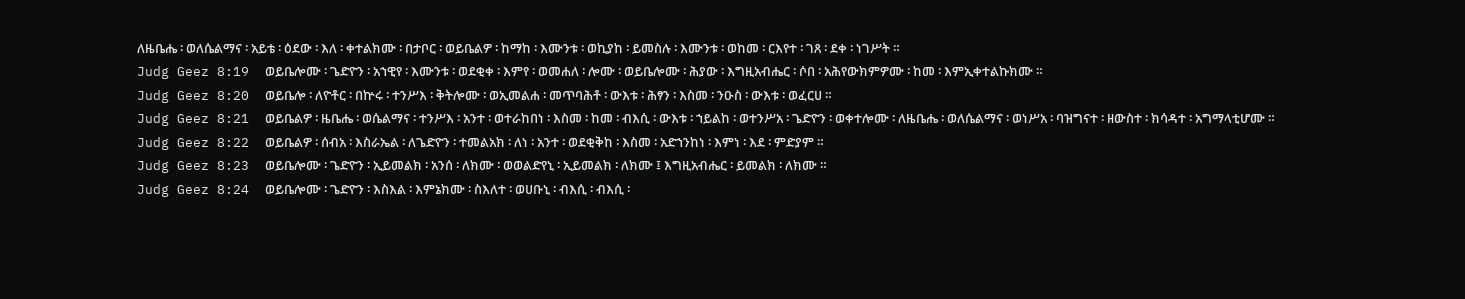ለዜቤሔ ፡ ወለሴልማና ፡ አይቴ ፡ ዕደው ፡ እለ ፡ ቀተልክሙ ፡ በታቦር ፡ ወይቤልዎ ፡ ከማከ ፡ እሙንቱ ፡ ወኪያከ ፡ ይመስሉ ፡ እሙንቱ ፡ ወከመ ፡ ርእየተ ፡ ገጸ ፡ ደቀ ፡ ነገሥት ።
Judg Geez 8:19  ወይቤሎሙ ፡ ጌድዮን ፡ አኀዊየ ፡ እሙንቱ ፡ ወደቂቀ ፡ እምየ ፡ ወመሐለ ፡ ሎሙ ፡ ወይቤሎሙ ፡ ሕያው ፡ እግዚአብሔር ፡ ሶበ ፡ አሕየውክምዎሙ ፡ ከመ ፡ እምኢቀተልኩክሙ ።
Judg Geez 8:20  ወይቤሎ ፡ ለዮቶር ፡ በኵሩ ፡ ተንሥእ ፡ ቅትሎሙ ፡ ወኢመልሐ ፡ መጥባሕቶ ፡ ውእቱ ፡ ሕፃን ፡ እስመ ፡ ንዑስ ፡ ውእቱ ፡ ወፈርሀ ።
Judg Geez 8:21  ወይቤልዎ ፡ ዜቤሔ ፡ ወሴልማና ፡ ተንሥእ ፡ አንተ ፡ ወተራከበነ ፡ እስመ ፡ ከመ ፡ ብእሲ ፡ ውእቱ ፡ ኀይልከ ፡ ወተንሥአ ፡ ጌድዮን ፡ ወቀተሎሙ ፡ ለዜቤሔ ፡ ወለሴልማና ፡ ወነሥአ ፡ ባዝግናተ ፡ ዘውስተ ፡ ክሳዳተ ፡ አግማላቲሆሙ ።
Judg Geez 8:22  ወይቤልዎ ፡ ሰብአ ፡ እስራኤል ፡ ለጌድዮን ፡ ተመልአክ ፡ ለነ ፡ አንተ ፡ ወደቂቅከ ፡ እስመ ፡ አድኀንከነ ፡ እምነ ፡ እደ ፡ ምድያም ።
Judg Geez 8:23  ወይቤሎሙ ፡ ጌድዮን ፡ ኢይመልክ ፡ አንሰ ፡ ለክሙ ፡ ወወልድየኒ ፡ ኢይመልክ ፡ ለክሙ ፤ እግዚአብሔር ፡ ይመልክ ፡ ለክሙ ።
Judg Geez 8:24  ወይቤሎሙ ፡ ጌድዮን ፡ እስእል ፡ እምኔክሙ ፡ ስእለተ ፡ ወሀቡኒ ፡ ብእሲ ፡ ብእሲ ፡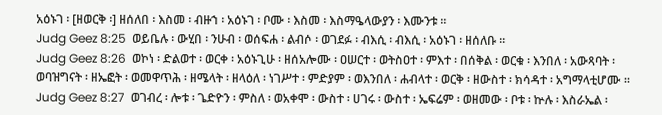አዕኑገ ፡ [ዘወርቅ ፡] ዘሰለበ ፡ እስመ ፡ ብዙኀ ፡ አዕኑገ ፡ ቦሙ ፡ እስመ ፡ እስማዔላውያን ፡ እሙንቱ ።
Judg Geez 8:25  ወይቤሉ ፡ ውሂበ ፡ ንሁብ ፡ ወሰፍሐ ፡ ልብሶ ፡ ወገደፉ ፡ ብእሲ ፡ ብእሲ ፡ አዕኑገ ፡ ዘሰለቡ ።
Judg Geez 8:26  ወኮነ ፡ ድልወተ ፡ ወርቀ ፡ አዕኑጊሁ ፡ ዘሰአሎሙ ፡ ዐሠርተ ፡ ወትስዐተ ፡ ምእተ ፡ በሰቅል ፡ ወርቁ ፡ እንበለ ፡ አውጻባት ፡ ወባዝግናት ፡ ዘኤፎት ፡ ወመዋጥሕ ፡ ዘሜላት ፡ ዘላዕለ ፡ ነገሥተ ፡ ምድያም ፡ ወእንበለ ፡ ሐብላተ ፡ ወርቅ ፡ ዘውስተ ፡ ክሳዳተ ፡ አግማላቲሆሙ ።
Judg Geez 8:27  ወገብረ ፡ ሎቱ ፡ ጌድዮን ፡ ምስለ ፡ ወአቀሞ ፡ ውስተ ፡ ሀገሩ ፡ ውስተ ፡ ኤፍሬም ፡ ወዘመው ፡ ቦቱ ፡ ኵሉ ፡ እስራኤል ፡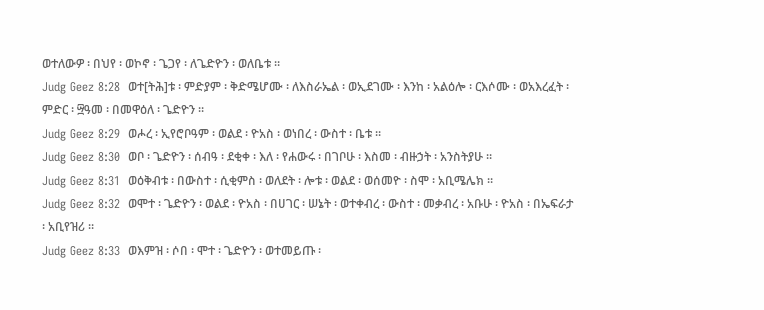ወተለውዎ ፡ በህየ ፡ ወኮኖ ፡ ጌጋየ ፡ ለጌድዮን ፡ ወለቤቱ ።
Judg Geez 8:28  ወተ[ትሕ]ቱ ፡ ምድያም ፡ ቅድሜሆሙ ፡ ለእስራኤል ፡ ወኢደገሙ ፡ እንከ ፡ አልዕሎ ፡ ርእሶሙ ፡ ወአእረፈት ፡ ምድር ፡ ፵ዓመ ፡ በመዋዕለ ፡ ጌድዮን ።
Judg Geez 8:29  ወሖረ ፡ ኢየሮቦዓም ፡ ወልደ ፡ ዮአስ ፡ ወነበረ ፡ ውስተ ፡ ቤቱ ።
Judg Geez 8:30  ወቦ ፡ ጌድዮን ፡ ሰብዓ ፡ ደቂቀ ፡ እለ ፡ የሐውሩ ፡ በገቦሁ ፡ እስመ ፡ ብዙኃት ፡ አንስትያሁ ።
Judg Geez 8:31  ወዕቅብቱ ፡ በውስተ ፡ ሲቂምስ ፡ ወለደት ፡ ሎቱ ፡ ወልደ ፡ ወሰመዮ ፡ ስሞ ፡ አቢሜሌክ ።
Judg Geez 8:32  ወሞተ ፡ ጌድዮን ፡ ወልደ ፡ ዮአስ ፡ በሀገር ፡ ሠኔት ፡ ወተቀብረ ፡ ውስተ ፡ መቃብረ ፡ አቡሁ ፡ ዮአስ ፡ በኤፍራታ ፡ አቢየዝሪ ።
Judg Geez 8:33  ወእምዝ ፡ ሶበ ፡ ሞተ ፡ ጌድዮን ፡ ወተመይጡ ፡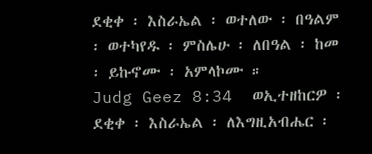ደቂቀ ፡ እስራኤል ፡ ወተለው ፡ በዓልም ፡ ወተካየዱ ፡ ምስሌሁ ፡ ለበዓል ፡ ከመ ፡ ይኩኖሙ ፡ አምላኮሙ ።
Judg Geez 8:34  ወኢተዘከርዎ ፡ ደቂቀ ፡ እስራኤል ፡ ለእግዚአብሔር ፡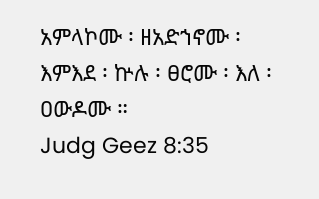አምላኮሙ ፡ ዘአድኀኖሙ ፡ እምእደ ፡ ኵሉ ፡ ፀሮሙ ፡ እለ ፡ ዐውዶሙ ።
Judg Geez 8:35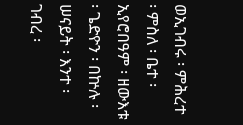ወኢገብሩ ፡ ምሕረተ ፡ ምስለ ፡ ቤተ ፡ ኢየሮበዓም ፡ ዘውእቱ ፡ ጌድዮን ፡ በኵሉ ፡ ሠናይት ፡ እንተ ፡ ገብረ ፡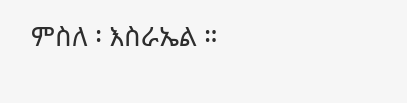ምስለ ፡ እስራኤል ።